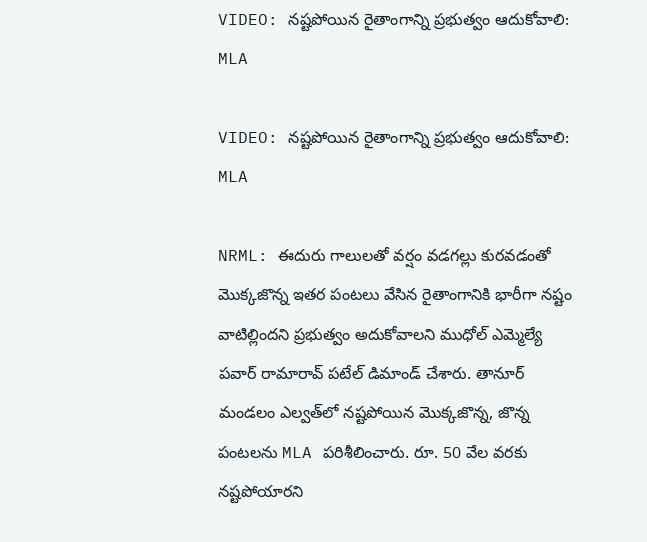VIDEO: నష్టపోయిన రైతాంగాన్ని ప్రభుత్వం ఆదుకోవాలి: MLA

VIDEO: నష్టపోయిన రైతాంగాన్ని ప్రభుత్వం ఆదుకోవాలి: MLA

NRML: ఈదురు గాలులతో వర్షం వడగల్లు కురవడంతో మొక్కజొన్న ఇతర పంటలు వేసిన రైతాంగానికి భారీగా నష్టం వాటిల్లిందని ప్రభుత్వం అదుకోవాలని ముధోల్ ఎమ్మెల్యే పవార్ రామారావ్ పటేల్ డిమాండ్ చేశారు. తానూర్ మండలం ఎల్వత్‌లో నష్టపోయిన మొక్కజొన్న, జొన్న పంటలను MLA పరిశీలించారు. రూ. 50 వేల వరకు నష్టపోయారని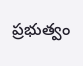ప్రభుత్వం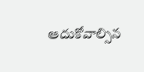ఆదుకోవాల్సిన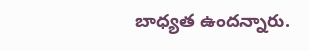బాధ్యత ఉందన్నారు.